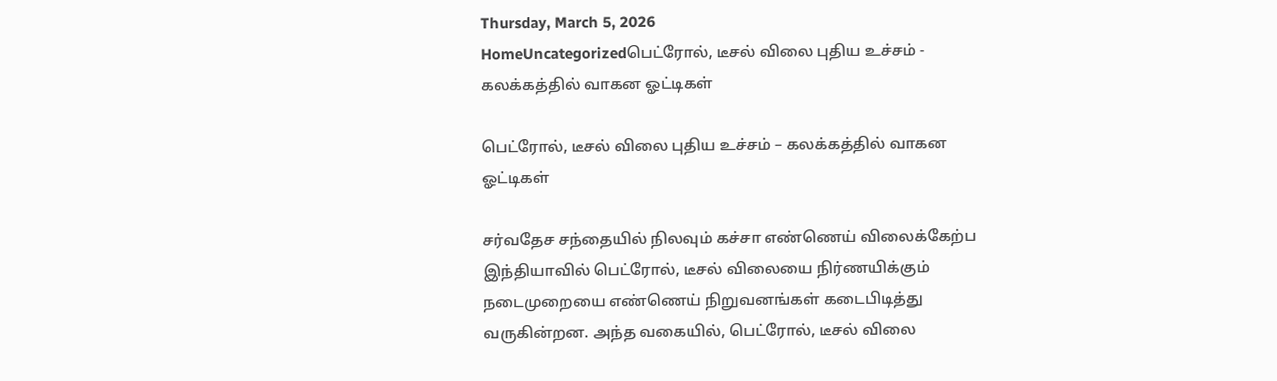Thursday, March 5, 2026
HomeUncategorizedபெட்ரோல், டீசல் விலை புதிய உச்சம் - கலக்கத்தில் வாகன ஓட்டிகள்

பெட்ரோல், டீசல் விலை புதிய உச்சம் – கலக்கத்தில் வாகன ஓட்டிகள்

சர்வதேச சந்தையில் நிலவும் கச்சா எண்ணெய் விலைக்கேற்ப இந்தியாவில் பெட்ரோல், டீசல் விலையை நிர்ணயிக்கும் நடைமுறையை எண்ணெய் நிறுவனங்கள் கடைபிடித்து வருகின்றன. அந்த வகையில், பெட்ரோல், டீசல் விலை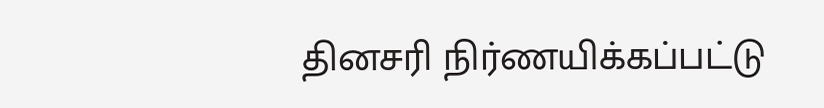தினசரி நிர்ணயிக்கப்பட்டு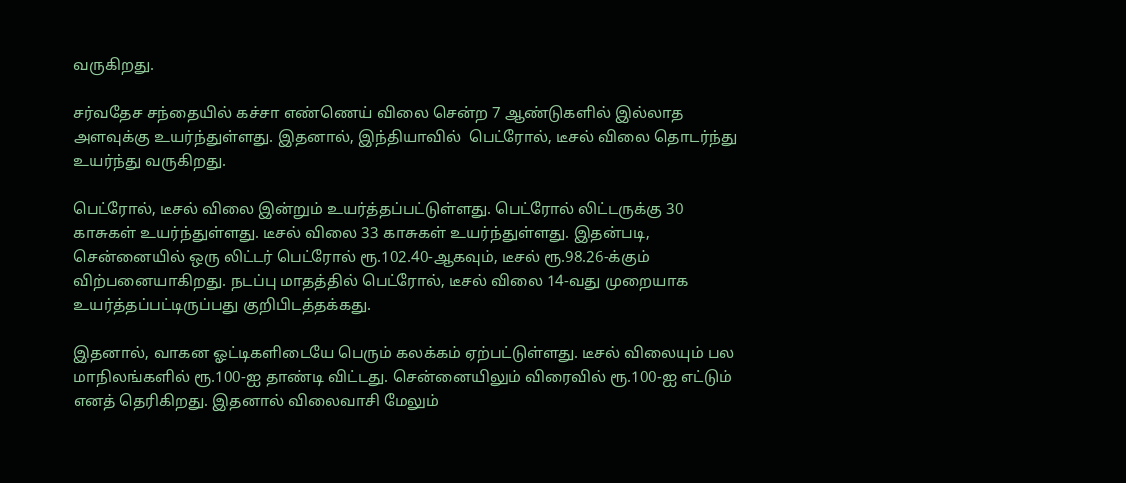வருகிறது.

சர்வதேச சந்தையில் கச்சா எண்ணெய் விலை சென்ற 7 ஆண்டுகளில் இல்லாத அளவுக்கு உயர்ந்துள்ளது. இதனால், இந்தியாவில்  பெட்ரோல், டீசல் விலை தொடர்ந்து உயர்ந்து வருகிறது.

பெட்ரோல், டீசல் விலை இன்றும் உயர்த்தப்பட்டுள்ளது. பெட்ரோல் லிட்டருக்கு 30 காசுகள் உயர்ந்துள்ளது. டீசல் விலை 33 காசுகள் உயர்ந்துள்ளது. இதன்படி, சென்னையில் ஒரு லிட்டர் பெட்ரோல் ரூ.102.40-ஆகவும், டீசல் ரூ.98.26-க்கும் விற்பனையாகிறது. நடப்பு மாதத்தில் பெட்ரோல், டீசல் விலை 14-வது முறையாக உயர்த்தப்பட்டிருப்பது குறிபிடத்தக்கது.

இதனால், வாகன ஓட்டிகளிடையே பெரும் கலக்கம் ஏற்பட்டுள்ளது. டீசல் விலையும் பல மாநிலங்களில் ரூ.100-ஐ தாண்டி விட்டது. சென்னையிலும் விரைவில் ரூ.100-ஐ எட்டும் எனத் தெரிகிறது. இதனால் விலைவாசி மேலும்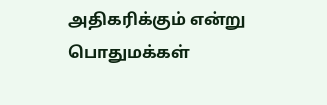அதிகரிக்கும் என்று பொதுமக்கள்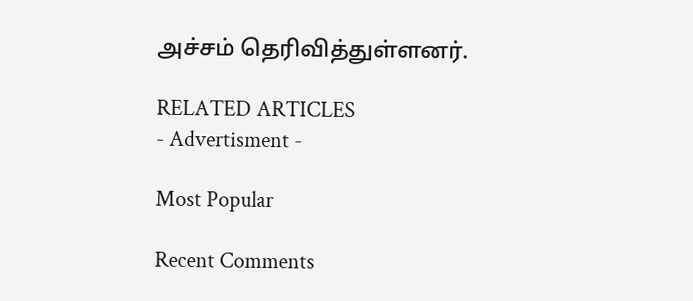அச்சம் தெரிவித்துள்ளனர்.

RELATED ARTICLES
- Advertisment -

Most Popular

Recent Comments